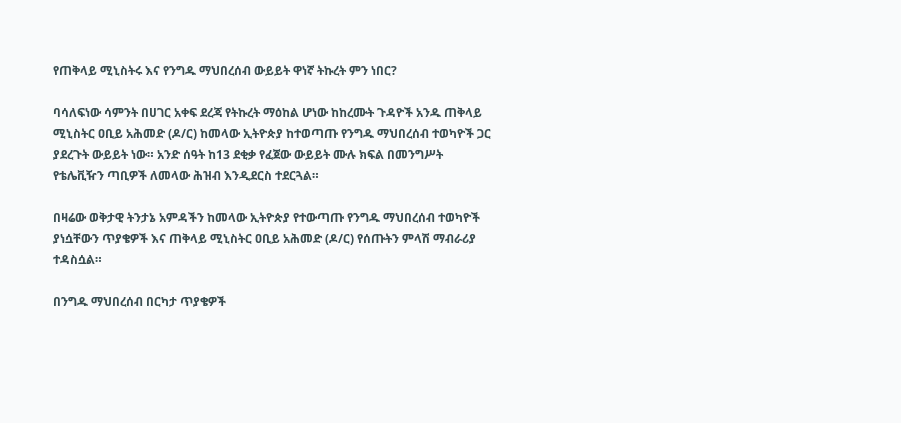የጠቅላይ ሚኒስትሩ እና የንግዱ ማህበረሰብ ውይይት ዋነኛ ትኩረት ምን ነበር?

ባሳለፍነው ሳምንት በሀገር አቀፍ ደረጃ የትኩረት ማዕከል ሆነው ከከረሙት ጉዳዮች አንዱ ጠቅላይ ሚኒስትር ዐቢይ አሕመድ (ዶ/ር) ከመላው ኢትዮጵያ ከተወጣጡ የንግዱ ማህበረሰብ ተወካዮች ጋር ያደረጉት ውይይት ነው። አንድ ሰዓት ከ13 ደቂቃ የፈጀው ውይይት ሙሉ ክፍል በመንግሥት የቴሌቪዥን ጣቢዎች ለመላው ሕዝብ እንዲደርስ ተደርጓል።

በዛሬው ወቅታዊ ትንታኔ አምዳችን ከመላው ኢትዮጵያ የተውጣጡ የንግዱ ማህበረሰብ ተወካዮች ያነሷቸውን ጥያቄዎች እና ጠቅላይ ሚኒስትር ዐቢይ አሕመድ (ዶ/ር) የሰጡትን ምላሽ ማብራሪያ ተዳስሷል።

በንግዱ ማህበረሰብ በርካታ ጥያቄዎች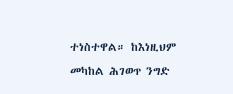ተነስተዋል። ከእነዚህም መካከል ሕገወጥ ንግድ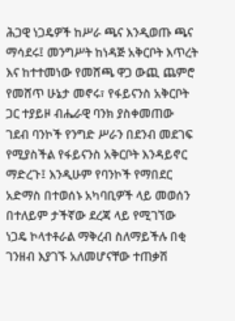ሕጋዊ ነጋዴዎች ከሥራ ጫና እንዲወጡ ጫና ማሳደሩ፤ መንግሥት ከነዳጅ አቅርቦት እጥረት እና ከተተመነው የመሸጫ ዋጋ ውጪ ጨምሮ የመሸጥ ሁኔታ መኖሩ፣ የፋይናንስ አቅርቦት ጋር ተያይዞ ብሔራዊ ባንክ ያስቀመጠው ገደብ ባንኮች የንግድ ሥራን በደንብ መደገፍ የሚያስችል የፋይናንስ አቅርቦት እንዳይኖር ማድረጉ፤ እንዲሁም የባንኮች የማበደር አድማስ በተወሰኑ አካባቢዎች ላይ መወሰን በተለይም ታችኛው ደረጃ ላይ የሚገኘው ነጋዴ ኮላተቶራል ማቅረብ ስለማይችሉ በቂ ገንዘብ እያገኙ አለመሆናቸው ተጠቃሽ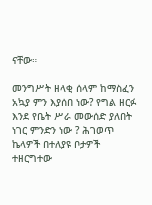ናቸው።

መንግሥት ዘላቂ ሰላም ከማስፈን አኳያ ምን እያሰበ ነው? የግል ዘርፉ እንደ የቤት ሥራ መውሰድ ያለበት ነገር ምንድን ነው ? ሕገወጥ ኬላዎች በተለያዩ ቦታዎች ተዘርግተው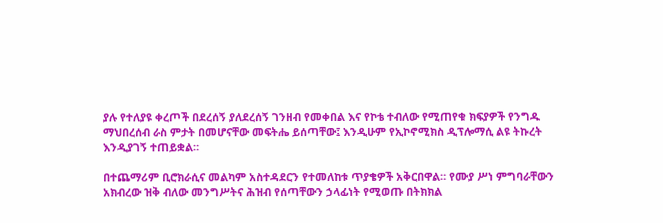ያሉ የተለያዩ ቀረጦች በደረሰኝ ያለደረሰኝ ገንዘብ የመቀበል እና የኮቴ ተብለው የሚጠየቁ ክፍያዎች የንግዱ ማህበረሰብ ራስ ምታት በመሆናቸው መፍትሔ ይሰጣቸው፤ እንዲሁም የኢኮኖሚክስ ዲፕሎማሲ ልዩ ትኩረት እንዲያገኝ ተጠይቋል።

በተጨማሪም ቢሮክራሲና መልካም አስተዳደርን የተመለከቱ ጥያቄዎች አቅርበዋል። የሙያ ሥነ ምግባራቸውን አክብረው ዝቅ ብለው መንግሥትና ሕዝብ የሰጣቸውን ኃላፊነት የሚወጡ በትክክል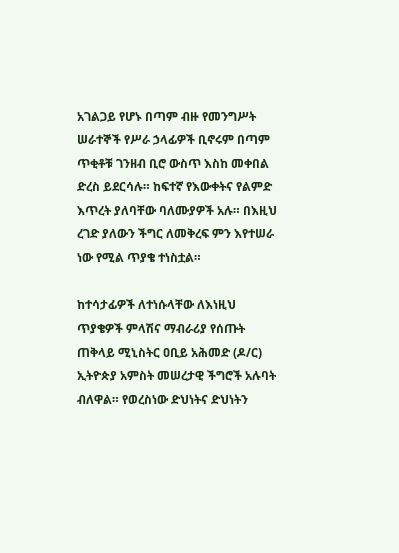አገልጋይ የሆኑ በጣም ብዙ የመንግሥት ሠራተኞች የሥራ ኃላፊዎች ቢኖሩም በጣም ጥቂቶቹ ገንዘብ ቢሮ ውስጥ እስከ መቀበል ድረስ ይደርሳሉ። ከፍተኛ የእውቀትና የልምድ እጥረት ያለባቸው ባለሙያዎች አሉ። በእዚህ ረገድ ያለውን ችግር ለመቅረፍ ምን እየተሠራ ነው የሚል ጥያቄ ተነስቷል።

ከተሳታፊዎች ለተነሱላቸው ለእነዚህ ጥያቄዎች ምላሽና ማብራሪያ የሰጡት ጠቅላይ ሚኒስትር ዐቢይ አሕመድ (ዶ/ር) ኢትዮጵያ አምስት መሠረታዊ ችግሮች አሉባት ብለዋል። የወረስነው ድህነትና ድህነትን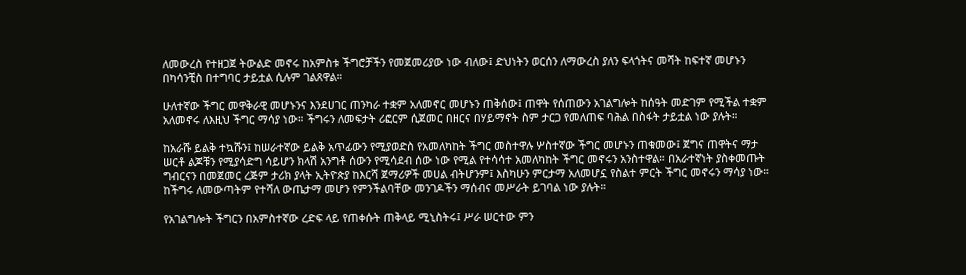ለመውረስ የተዘጋጀ ትውልድ መኖሩ ከአምስቱ ችግሮቻችን የመጀመሪያው ነው ብለው፤ ድህነትን ወርሰን ለማውረስ ያለን ፍላጎትና መሻት ከፍተኛ መሆኑን በካሳንቺስ በተግባር ታይቷል ሲሉም ገልጸዋል።

ሁለተኛው ችግር መዋቅራዊ መሆኑንና እንደሀገር ጠንካራ ተቋም አለመኖር መሆኑን ጠቅሰው፤ ጠዋት የሰጠውን አገልግሎት ከሰዓት መድገም የሚችል ተቋም አለመኖሩ ለእዚህ ችግር ማሳያ ነው። ችግሩን ለመፍታት ሪፎርም ሲጀመር በዘርና በሃይማኖት ስም ታርጋ የመለጠፍ ባሕል በስፋት ታይቷል ነው ያሉት።

ከአራሹ ይልቅ ተኳሹን፤ ከሠራተኛው ይልቅ አጥፊውን የሚያወድስ የአመለካከት ችግር መስተዋሉ ሦስተኛው ችግር መሆኑን ጠቁመው፤ ጀግና ጠዋትና ማታ ሠርቶ ልጆቹን የሚያሳድግ ሳይሆን ክላሽ አንግቶ ሰውን የሚሳደብ ሰው ነው የሚል የተሳሳተ አመለካከት ችግር መኖሩን አንስተዋል። በአራተኛነት ያስቀመጡት ግብርናን በመጀመር ረጅም ታሪክ ያላት ኢትዮጵያ ከእርሻ ጀማሪዎች መሀል ብትሆንም፤ እስካሁን ምርታማ አለመሆኗ የስልተ ምርት ችግር መኖሩን ማሳያ ነው። ከችግሩ ለመውጣትም የተሻለ ውጤታማ መሆን የምንችልባቸው መንገዶችን ማሰብና መሥራት ይገባል ነው ያሉት።

የአገልግሎት ችግርን በአምስተኛው ረድፍ ላይ የጠቀሱት ጠቅላይ ሚኒስትሩ፤ ሥራ ሠርተው ምን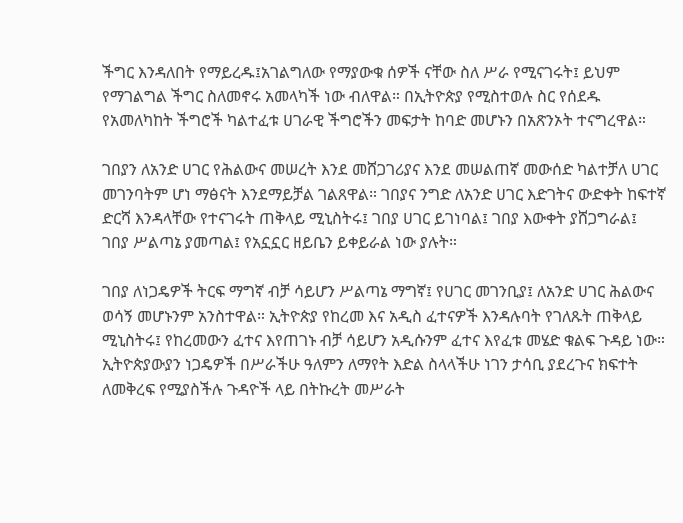ችግር እንዳለበት የማይረዱ፤አገልግለው የማያውቁ ሰዎች ናቸው ስለ ሥራ የሚናገሩት፤ ይህም የማገልግል ችግር ስለመኖሩ አመላካች ነው ብለዋል። በኢትዮጵያ የሚስተወሉ ስር የሰደዱ የአመለካከት ችግሮች ካልተፈቱ ሀገራዊ ችግሮችን መፍታት ከባድ መሆኑን በአጽንኦት ተናግረዋል።

ገበያን ለአንድ ሀገር የሕልውና መሠረት እንደ መሸጋገሪያና እንደ መሠልጠኛ መውሰድ ካልተቻለ ሀገር መገንባትም ሆነ ማፅናት እንደማይቻል ገልጸዋል። ገበያና ንግድ ለአንድ ሀገር እድገትና ውድቀት ከፍተኛ ድርሻ እንዳላቸው የተናገሩት ጠቅላይ ሚኒስትሩ፤ ገበያ ሀገር ይገነባል፤ ገበያ እውቀት ያሸጋግራል፤ ገበያ ሥልጣኔ ያመጣል፤ የአኗኗር ዘይቤን ይቀይራል ነው ያሉት።

ገበያ ለነጋዴዎች ትርፍ ማግኛ ብቻ ሳይሆን ሥልጣኔ ማግኛ፤ የሀገር መገንቢያ፤ ለአንድ ሀገር ሕልውና ወሳኝ መሆኑንም አንስተዋል። ኢትዮጵያ የከረመ እና አዲስ ፈተናዎች እንዳሉባት የገለጹት ጠቅላይ ሚኒስትሩ፤ የከረመውን ፈተና እየጠገኑ ብቻ ሳይሆን አዲሱንም ፈተና እየፈቱ መሄድ ቁልፍ ጉዳይ ነው። ኢትዮጵያውያን ነጋዴዎች በሥራችሁ ዓለምን ለማየት እድል ስላላችሁ ነገን ታሳቢ ያደረጉና ክፍተት ለመቅረፍ የሚያስችሉ ጉዳዮች ላይ በትኩረት መሥራት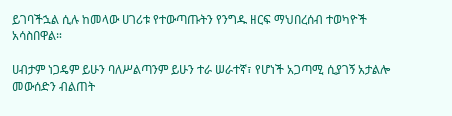ይገባችኋል ሲሉ ከመላው ሀገሪቱ የተውጣጡትን የንግዱ ዘርፍ ማህበረሰብ ተወካዮች አሳስበዋል።

ሀብታም ነጋዴም ይሁን ባለሥልጣንም ይሁን ተራ ሠራተኛ፣ የሆነች አጋጣሚ ሲያገኝ አታልሎ መውሰድን ብልጠት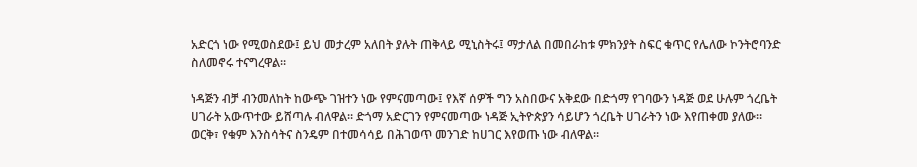አድርጎ ነው የሚወስደው፤ ይህ መታረም አለበት ያሉት ጠቅላይ ሚኒስትሩ፤ ማታለል በመበራከቱ ምክንያት ስፍር ቁጥር የሌለው ኮንትሮባንድ ስለመኖሩ ተናግረዋል።

ነዳጅን ብቻ ብንመለከት ከውጭ ገዝተን ነው የምናመጣው፤ የእኛ ሰዎች ግን አስበውና አቅደው በድጎማ የገባውን ነዳጅ ወደ ሁሉም ጎረቤት ሀገራት አውጥተው ይሸጣሉ ብለዋል። ድጎማ አድርገን የምናመጣው ነዳጅ ኢትዮጵያን ሳይሆን ጎረቤት ሀገራትን ነው እየጠቀመ ያለው። ወርቅ፣ የቁም እንስሳትና ስንዴም በተመሳሳይ በሕገወጥ መንገድ ከሀገር እየወጡ ነው ብለዋል።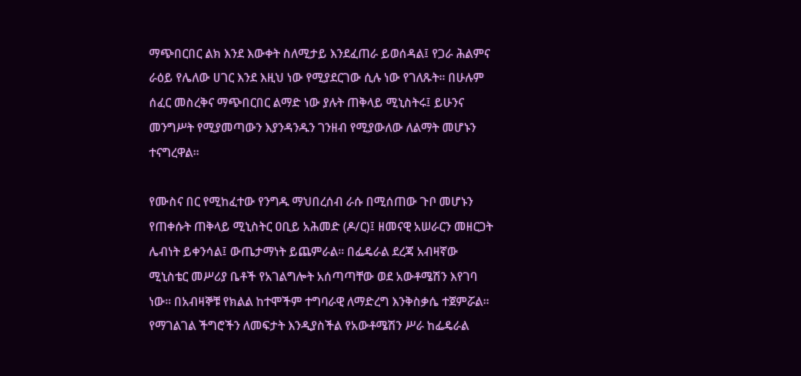ማጭበርበር ልክ እንደ እውቀት ስለሚታይ እንደፈጠራ ይወሰዳል፤ የጋራ ሕልምና ራዕይ የሌለው ሀገር እንደ እዚህ ነው የሚያደርገው ሲሉ ነው የገለጹት። በሁሉም ሰፈር መስረቅና ማጭበርበር ልማድ ነው ያሉት ጠቅላይ ሚኒስትሩ፤ ይሁንና መንግሥት የሚያመጣውን እያንዳንዱን ገንዘብ የሚያውለው ለልማት መሆኑን ተናግረዋል።

የሙስና በር የሚከፈተው የንግዱ ማህበረሰብ ራሱ በሚሰጠው ጉቦ መሆኑን የጠቀሱት ጠቅላይ ሚኒስትር ዐቢይ አሕመድ (ዶ/ር)፤ ዘመናዊ አሠራርን መዘርጋት ሌብነት ይቀንሳል፤ ውጤታማነት ይጨምራል። በፌዴራል ደረጃ አብዛኛው ሚኒስቴር መሥሪያ ቤቶች የአገልግሎት አሰጣጣቸው ወደ አውቶሜሽን እየገባ ነው። በአብዛኞቹ የክልል ከተሞችም ተግባራዊ ለማድረግ እንቅስቃሴ ተጀምሯል። የማገልገል ችግሮችን ለመፍታት እንዲያስችል የአውቶሜሽን ሥራ ከፌዴራል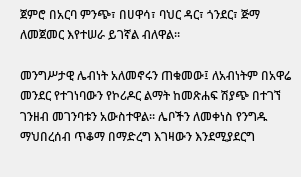ጀምሮ በአርባ ምንጭ፣ በሀዋሳ፣ ባህር ዳር፣ ጎንደር፣ ጅማ ለመጀመር እየተሠራ ይገኛል ብለዋል።

መንግሥታዊ ሌብነት አለመኖሩን ጠቁመው፤ ለአብነትም በአዋሬ መንደር የተገነባውን የኮሪዶር ልማት ከመጽሐፍ ሽያጭ በተገኘ ገንዘብ መገንባቱን አውስተዋል። ሌቦችን ለመቀነስ የንግዱ ማህበረሰብ ጥቆማ በማድረግ እገዛውን እንደሚያደርግ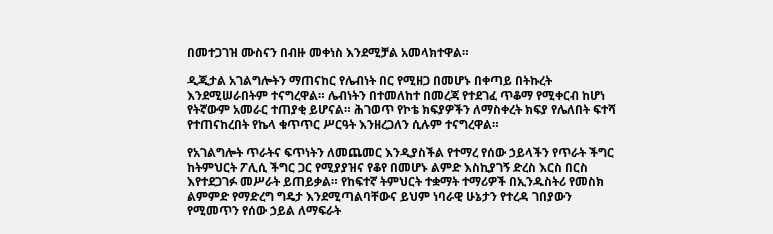በመተጋገዝ ሙስናን በብዙ መቀነስ እንደሚቻል አመላክተዋል።

ዲጂታል አገልግሎትን ማጠናከር የሌብነት በር የሚዘጋ በመሆኑ በቀጣይ በትኩረት እንደሚሠራበትም ተናግረዋል። ሌብነትን በተመለከተ በመረጃ የተደገፈ ጥቆማ የሚቀርብ ከሆነ የትኛውም አመራር ተጠያቂ ይሆናል። ሕገወጥ የኮቴ ክፍያዎችን ለማስቀረት ክፍያ የሌለበት ፍተሻ የተጠናከረበት የኬላ ቁጥጥር ሥርዓት እንዘረጋለን ሲሉም ተናግረዋል።

የአገልግሎት ጥራትና ፍጥነትን ለመጨመር እንዲያስችል የተማረ የሰው ኃይላችን የጥራት ችግር ከትምህርት ፖሊሲ ችግር ጋር የሚያያዝና የቆየ በመሆኑ ልምድ እስኪያገኝ ድረስ እርስ በርስ እየተደጋገፉ መሥራት ይጠይቃል። የከፍተኛ ትምህርት ተቋማት ተማሪዎች በኢንዱስትሪ የመስክ ልምምድ የማድረግ ግዴታ እንደሚጣልባቸውና ይህም ነባራዊ ሁኔታን የተረዳ ገበያውን የሚመጥን የሰው ኃይል ለማፍራት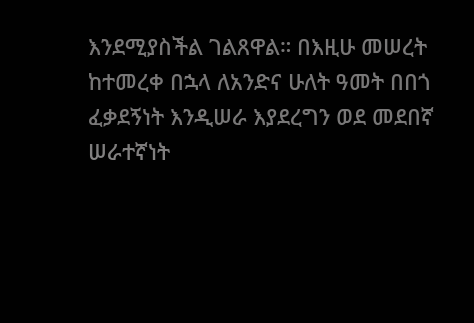እንደሚያስችል ገልጸዋል። በእዚሁ መሠረት ከተመረቀ በኋላ ለአንድና ሁለት ዓመት በበጎ ፈቃደኝነት እንዲሠራ እያደረግን ወደ መደበኛ ሠራተኛነት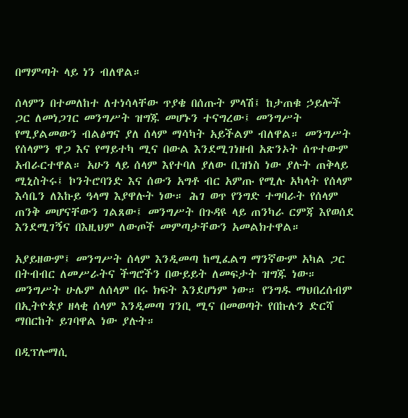በማምጣት ላይ ነን ብለዋል።

ሰላምን በተመለከተ ለተነሳላቸው ጥያቄ በሰጡት ምላሽ፤ ከታጠቁ ኃይሎች ጋር ለመነጋገር መንግሥት ዝግጁ መሆኑን ተናግረው፤ መንግሥት የሚያልመውን ብልፅግና ያለ ሰላም ማሳካት አይችልም ብለዋል። መንግሥት የሰላምን ዋጋ እና የማይተካ ሚና በውል እንደሚገነዘብ አጽንኦት ሰጥተውም አብራርተዋል። አሁን ላይ ሰላም እየተባለ ያለው ቢዝነስ ነው ያሉት ጠቅላይ ሚኒስትሩ፤ ኮንትሮባንድ እና ሰውን አግቶ ብር አምጡ የሚሉ አካላት የሰላም እሳቤን ለእኩይ ዓላማ እያዋሉት ነው። ሕገ ወጥ የንግድ ተግባራት የሰላም ጠንቅ መሆናቸውን ገልጸው፤ መንግሥት በጉዳዩ ላይ ጠንካራ ርምጃ እየወሰደ እንደሚገኝና በእዚህም ለውጦች መምጣታቸውን አመልክተዋል።

አያይዘውም፤ መንግሥት ሰላም እንዲመጣ ከሚፈልግ ማንኛውም አካል ጋር በትብብር ለመሥራትና ችግሮችን በውይይት ለመፍታት ዝግጁ ነው። መንግሥት ሁሌም ለሰላም በሩ ክፍት እንደሆነም ነው። የንግዱ ማህበረሰብም በኢትዮጵያ ዘላቂ ሰላም እንዲመጣ ገንቢ ሚና በመወጣት የበኩሉን ድርሻ ማበርከት ይገባዋል ነው ያሉት።

በዲፕሎማሲ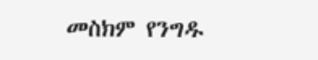መስክም የንግዱ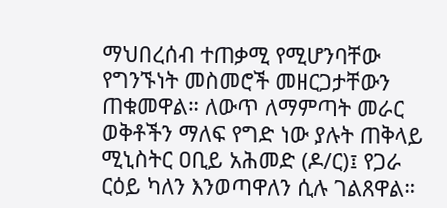ማህበረሰብ ተጠቃሚ የሚሆንባቸው የግንኙነት መስመሮች መዘርጋታቸውን ጠቁመዋል። ለውጥ ለማምጣት መራር ወቅቶችን ማለፍ የግድ ነው ያሉት ጠቅላይ ሚኒስትር ዐቢይ አሕመድ (ዶ/ር)፤ የጋራ ርዕይ ካለን እንወጣዋለን ሲሉ ገልጸዋል።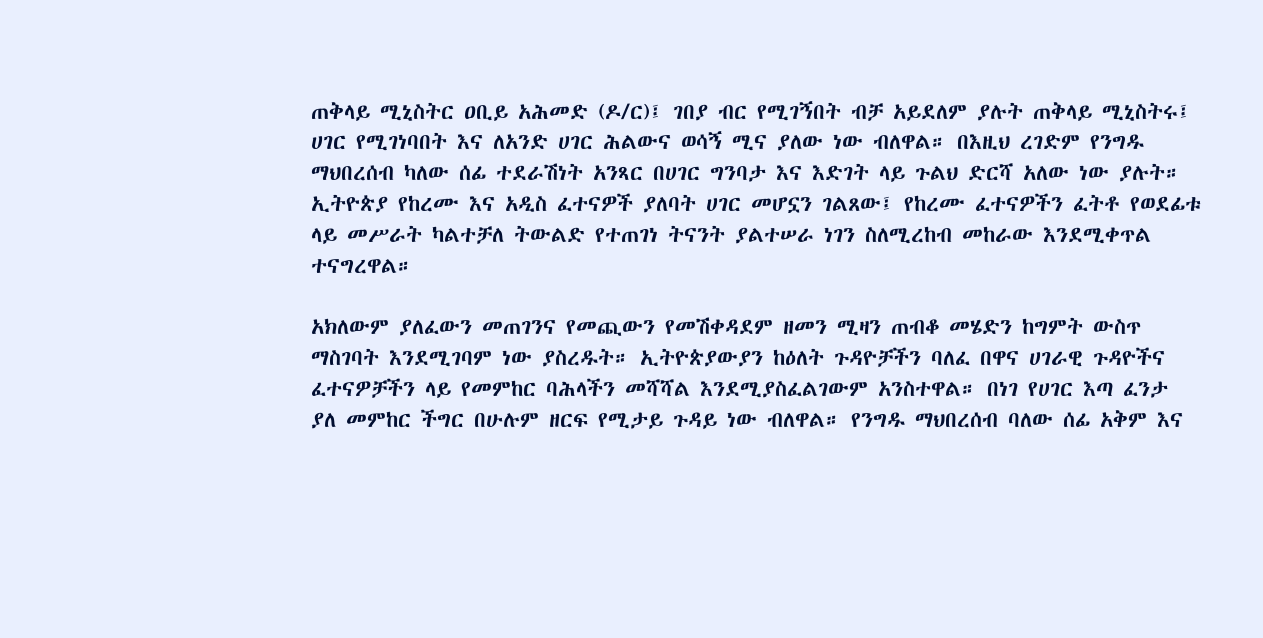ጠቅላይ ሚኒስትር ዐቢይ አሕመድ (ዶ/ር)፤ ገበያ ብር የሚገኝበት ብቻ አይደለም ያሉት ጠቅላይ ሚኒስትሩ፤ ሀገር የሚገነባበት እና ለአንድ ሀገር ሕልውና ወሳኝ ሚና ያለው ነው ብለዋል። በእዚህ ረገድም የንግዱ ማህበረሰብ ካለው ሰፊ ተደራሽነት አንጻር በሀገር ግንባታ እና እድገት ላይ ጉልህ ድርሻ አለው ነው ያሉት። ኢትዮጵያ የከረሙ እና አዲስ ፈተናዎች ያለባት ሀገር መሆኗን ገልጸው፤ የከረሙ ፈተናዎችን ፈትቶ የወደፊቱ ላይ መሥራት ካልተቻለ ትውልድ የተጠገነ ትናንት ያልተሠራ ነገን ስለሚረከብ መከራው እንደሚቀጥል ተናግረዋል።

አክለውም ያለፈውን መጠገንና የመጪውን የመሽቀዳደም ዘመን ሚዛን ጠብቆ መሄድን ከግምት ውስጥ ማስገባት እንደሚገባም ነው ያስረዱት። ኢትዮጵያውያን ከዕለት ጉዳዮቻችን ባለፈ በዋና ሀገራዊ ጉዳዮችና ፈተናዎቻችን ላይ የመምከር ባሕላችን መሻሻል እንደሚያስፈልገውም አንስተዋል። በነገ የሀገር እጣ ፈንታ ያለ መምከር ችግር በሁሉም ዘርፍ የሚታይ ጉዳይ ነው ብለዋል። የንግዱ ማህበረሰብ ባለው ሰፊ አቅም እና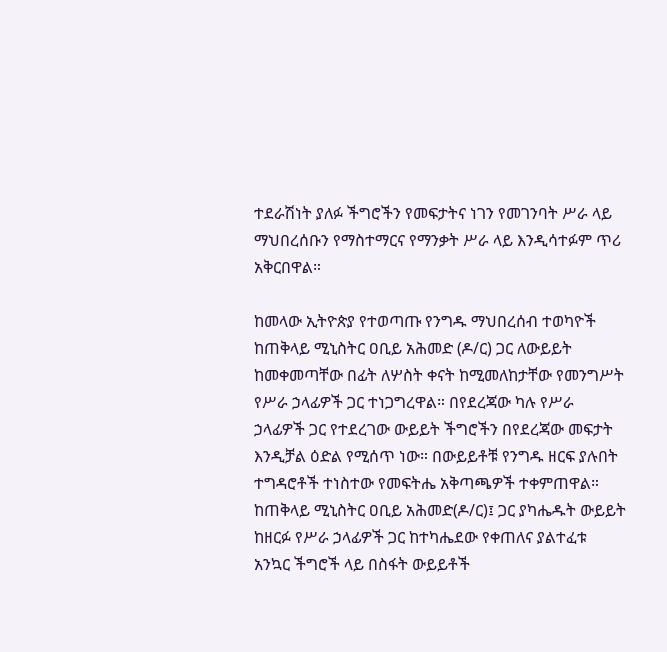ተደራሽነት ያለፉ ችግሮችን የመፍታትና ነገን የመገንባት ሥራ ላይ ማህበረሰቡን የማስተማርና የማንቃት ሥራ ላይ እንዲሳተፉም ጥሪ አቅርበዋል።

ከመላው ኢትዮጵያ የተወጣጡ የንግዱ ማህበረሰብ ተወካዮች ከጠቅላይ ሚኒስትር ዐቢይ አሕመድ (ዶ/ር) ጋር ለውይይት ከመቀመጣቸው በፊት ለሦስት ቀናት ከሚመለከታቸው የመንግሥት የሥራ ኃላፊዎች ጋር ተነጋግረዋል። በየደረጃው ካሉ የሥራ ኃላፊዎች ጋር የተደረገው ውይይት ችግሮችን በየደረጃው መፍታት እንዲቻል ዕድል የሚሰጥ ነው። በውይይቶቹ የንግዱ ዘርፍ ያሉበት ተግዳሮቶች ተነስተው የመፍትሔ አቅጣጫዎች ተቀምጠዋል። ከጠቅላይ ሚኒስትር ዐቢይ አሕመድ(ዶ/ር)፤ ጋር ያካሔዱት ውይይት ከዘርፉ የሥራ ኃላፊዎች ጋር ከተካሔደው የቀጠለና ያልተፈቱ አንኳር ችግሮች ላይ በስፋት ውይይቶች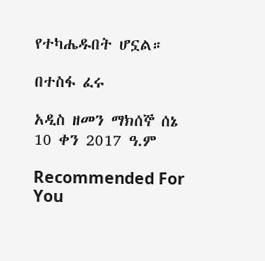የተካሔዱበት ሆኗል።

በተስፋ ፈሩ

አዲስ ዘመን ማክሰኞ ሰኔ 10 ቀን 2017 ዓ.ም

Recommended For You